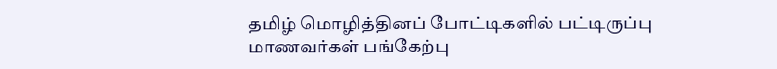தமிழ் மொழித்தினப் போட்டிகளில் பட்டிருப்பு மாணவர்கள் பங்கேற்பு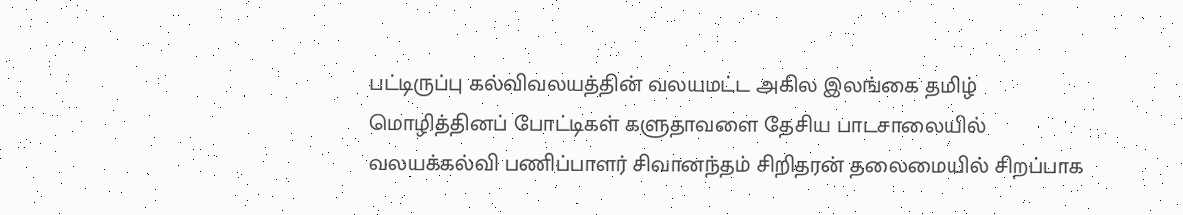பட்டிருப்பு கல்விவலயத்தின் வலயமட்ட அகில இலங்கை தமிழ் மொழித்தினப் போட்டிகள் களுதாவளை தேசிய பாடசாலையில் வலயக்கல்வி பணிப்பாளர் சிவானந்தம் சிறிதரன் தலைமையில் சிறப்பாக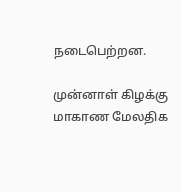நடைபெற்றன.

முன்னாள் கிழக்கு மாகாண மேலதிக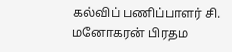கல்விப் பணிப்பாளர் சி. மனோகரன் பிரதம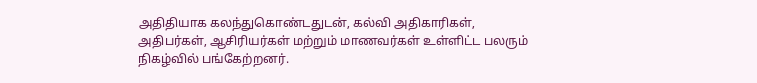அதிதியாக கலந்துகொண்டதுடன், கல்வி அதிகாரிகள், அதிபர்கள், ஆசிரியர்கள் மற்றும் மாணவர்கள் உள்ளிட்ட பலரும் நிகழ்வில் பங்கேற்றனர்.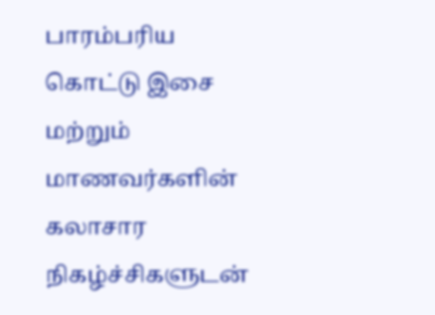பாரம்பரிய கொட்டு இசை மற்றும் மாணவர்களின் கலாசார நிகழ்ச்சிகளுடன்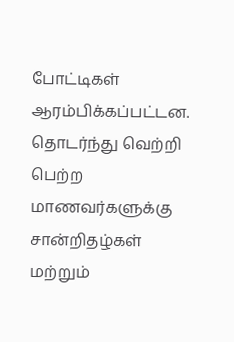போட்டிகள் ஆரம்பிக்கப்பட்டன. தொடர்ந்து வெற்றி பெற்ற மாணவர்களுக்கு சான்றிதழ்கள் மற்றும்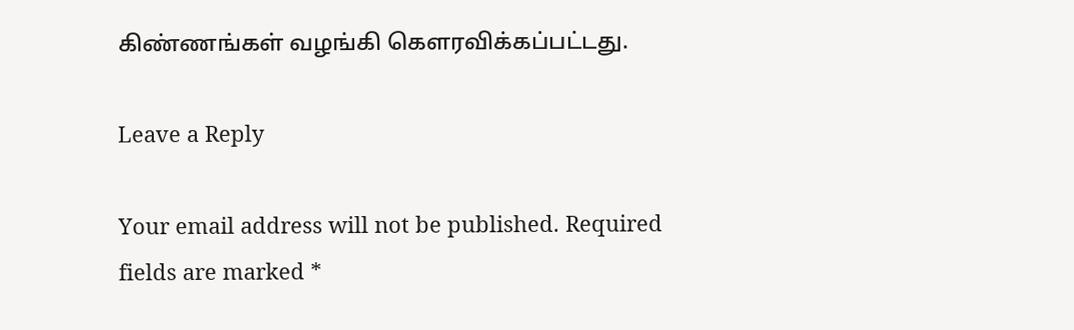கிண்ணங்கள் வழங்கி கௌரவிக்கப்பட்டது.

Leave a Reply

Your email address will not be published. Required fields are marked *